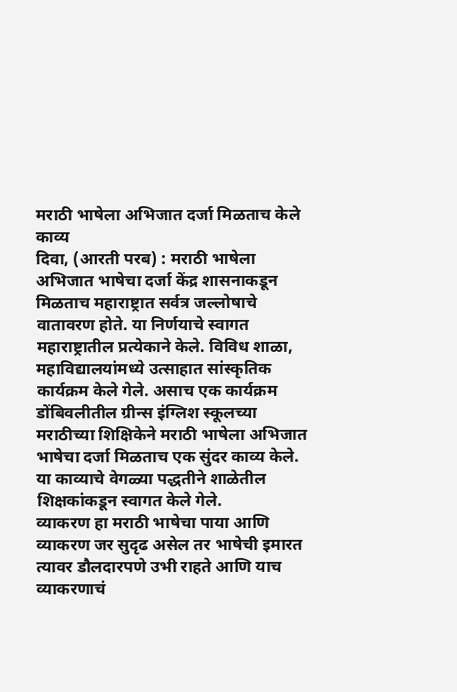मराठी भाषेला अभिजात दर्जा मिळताच केले काव्य
दिवा, (आरती परब) : मराठी भाषेला अभिजात भाषेचा दर्जा केंद्र शासनाकडून मिळताच महाराष्ट्रात सर्वत्र जल्लोषाचे वातावरण होते. या निर्णयाचे स्वागत महाराष्ट्रातील प्रत्येकाने केले. विविध शाळा, महाविद्यालयांमध्ये उत्साहात सांस्कृतिक कार्यक्रम केले गेले. असाच एक कार्यक्रम डोंबिवलीतील ग्रीन्स इंग्लिश स्कूलच्या मराठीच्या शिक्षिकेने मराठी भाषेला अभिजात भाषेचा दर्जा मिळताच एक सुंदर काव्य केले. या काव्याचे वेगळ्या पद्धतीने शाळेतील शिक्षकांकडून स्वागत केले गेले.
व्याकरण हा मराठी भाषेचा पाया आणि व्याकरण जर सुदृढ असेल तर भाषेची इमारत त्यावर डौलदारपणे उभी राहते आणि याच व्याकरणाचं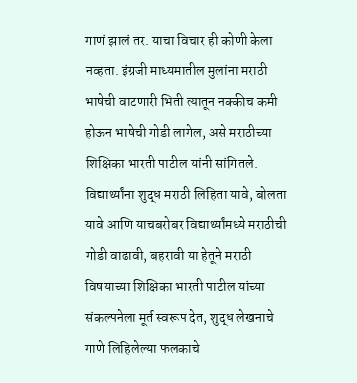गाणं झालं तर. याचा विचार ही कोणी केला नव्हता. इंग्रजी माध्यमातील मुलांना मराठी भाषेची वाटणारी भिती त्यातून नक्कीच कमी होऊन भाषेची गोडी लागेल, असे मराठीच्या शिक्षिका भारती पाटील यांनी सांगितले.
विद्यार्थ्यांना शुद्ध मराठी लिहिता यावे, बोलता यावे आणि याचबरोबर विद्यार्थ्यांमध्ये मराठीची गोडी वाढावी, बहरावी या हेतूने मराठी विषयाच्या शिक्षिका भारती पाटील यांच्या संकल्पनेला मूर्त स्वरूप देत, शुद्ध लेखनाचे गाणे लिहिलेल्या फलकाचे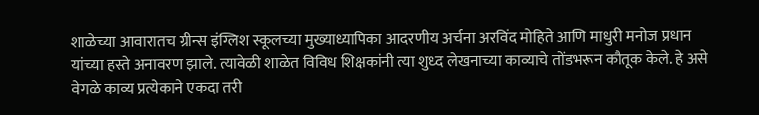शाळेच्या आवारातच ग्रीन्स इंग्लिश स्कूलच्या मुख्याध्यापिका आदरणीय अर्चना अरविंद मोहिते आणि माधुरी मनोज प्रधान यांच्या हस्ते अनावरण झाले. त्यावेळी शाळेत विविध शिक्षकांनी त्या शुध्द लेखनाच्या काव्याचे तोंडभरून कौतूक केले. हे असे वेगळे काव्य प्रत्येकाने एकदा तरी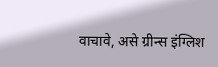वाचावे, असे ग्रीन्स इंग्लिश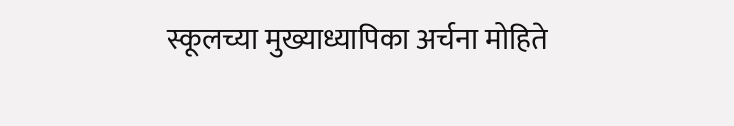स्कूलच्या मुख्याध्यापिका अर्चना मोहिते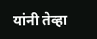यांनी तेव्हा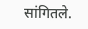सांगितले.